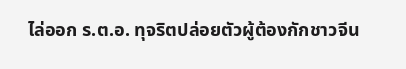ไล่ออก ร.ต.อ. ทุจริตปล่อยตัวผู้ต้องกักชาวจีน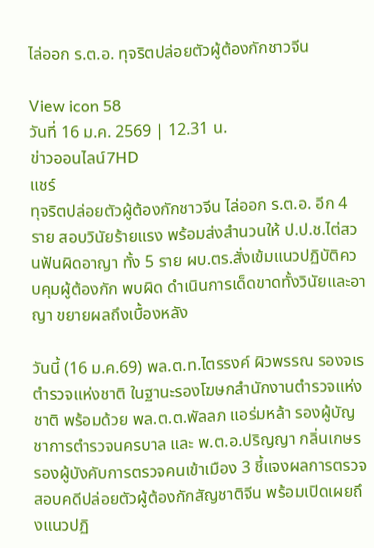ไล่ออก ร.ต.อ. ทุจริตปล่อยตัวผู้ต้องกักชาวจีน

View icon 58
วันที่ 16 ม.ค. 2569 | 12.31 น.
ข่าวออนไลน์7HD
แชร์
ทุจริตปล่อยตัวผู้ต้องกักชาวจีน ไล่ออก ร.ต.อ. อีก 4 ราย สอบวินัยร้ายแรง พร้อมส่งสำนวนให้ ป.ป.ช.ไต่สวนฟันผิดอาญา ทั้ง 5 ราย ผบ.ตร.สั่งเข้มแนวปฏิบัติควบคุมผู้ต้องกัก พบผิด ดำเนินการเด็ดขาดทั้งวินัยและอาญา ขยายผลถึงเบื้องหลัง

วันนี้ (16 ม.ค.69) พล.ต.ท.ไตรรงค์ ผิวพรรณ รองจเรตำรวจแห่งชาติ ในฐานะรองโฆษกสำนักงานตำรวจแห่งชาติ พร้อมด้วย พล.ต.ต.พัลลภ แอร่มหล้า รองผู้บัญชาการตำรวจนครบาล และ พ.ต.อ.ปริญญา กลิ่นเกษร รองผู้บังคับการตรวจคนเข้าเมือง 3 ชี้แจงผลการตรวจสอบคดีปล่อยตัวผู้ต้องกักสัญชาติจีน พร้อมเปิดเผยถึงแนวปฏิ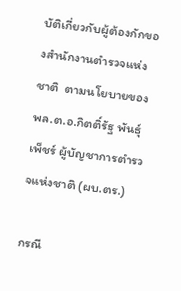บัติเกี่ยวกับผู้ต้องกักของสำนักงานตำรวจแห่งชาติ  ตามนโยบายของ พล.ต.อ.กิตติ์รัฐ พันธุ์เพ็ชร์ ผู้บัญชาการตำรวจแห่งชาติ (ผบ.ตร.)

กรณี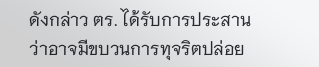ดังกล่าว ตร. ได้รับการประสานว่าอาจมีขบวนการทุจริตปล่อย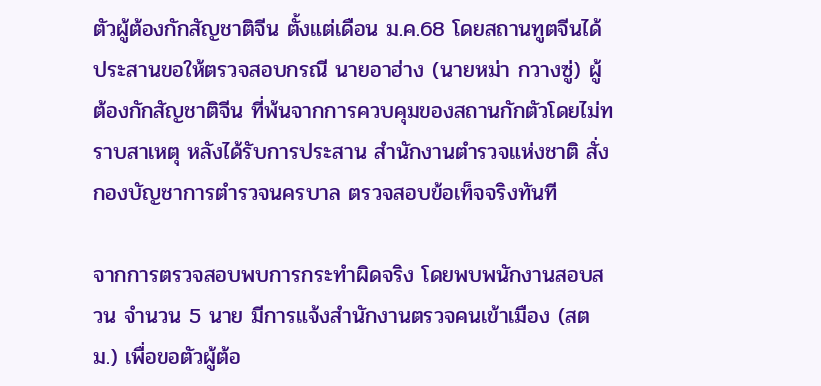ตัวผู้ต้องกักสัญชาติจีน ตั้งแต่เดือน ม.ค.68 โดยสถานทูตจีนได้ประสานขอให้ตรวจสอบกรณี นายอาฮ่าง (นายหม่า กวางซู่) ผู้ต้องกักสัญชาติจีน ที่พ้นจากการควบคุมของสถานกักตัวโดยไม่ทราบสาเหตุ หลังได้รับการประสาน สำนักงานตำรวจแห่งชาติ สั่งกองบัญชาการตำรวจนครบาล ตรวจสอบข้อเท็จจริงทันที

จากการตรวจสอบพบการกระทำผิดจริง โดยพบพนักงานสอบสวน จำนวน 5 นาย มีการแจ้งสำนักงานตรวจคนเข้าเมือง (สตม.) เพื่อขอตัวผู้ต้อ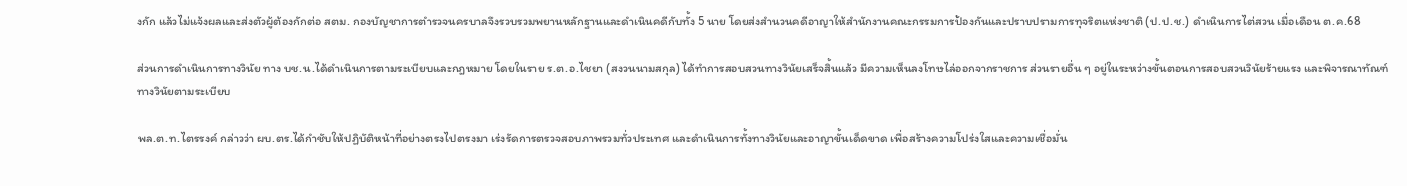งกัก แล้วไม่แจ้งผลและส่งตัวผู้ต้องกักต่อ สตม. กองบัญชาการตำรวจนครบาลจึงรวบรวมพยานหลักฐานและดำเนินคดีกับทั้ง 5 นาย โดยส่งสำนวนคดีอาญาให้สำนักงานคณะกรรมการป้องกันและปราบปรามการทุจริตแห่งชาติ (ป.ป.ช.) ดำเนินการไต่สวน เมื่อเดือน ต.ค.68

ส่วนการดำเนินการทางวินัย ทาง บช.น.ได้ดำเนินการตามระเบียบและกฎหมาย โดยในราย ร.ต.อ.ไชยา (สงวนนามสกุล) ได้ทำการสอบสวนทางวินัยเสร็จสิ้นแล้ว มีความเห็นลงโทษไล่ออกจากราชการ ส่วนรายอื่น ๆ อยู่ในระหว่างขั้นตอนการสอบสวนวินัยร้ายแรง และพิจารณาทัณฑ์ทางวินัยตามระเบียบ

พล.ต.ท.ไตรรงค์ กล่าวว่า ผบ.ตร.ได้กำชับให้ปฏิบัติหน้าที่อย่างตรงไปตรงมา เร่งรัดการตรวจสอบภาพรวมทั่วประเทศ และดำเนินการทั้งทางวินัยและอาญาขั้นเด็ดขาด เพื่อสร้างความโปร่งใสและความเชื่อมั่น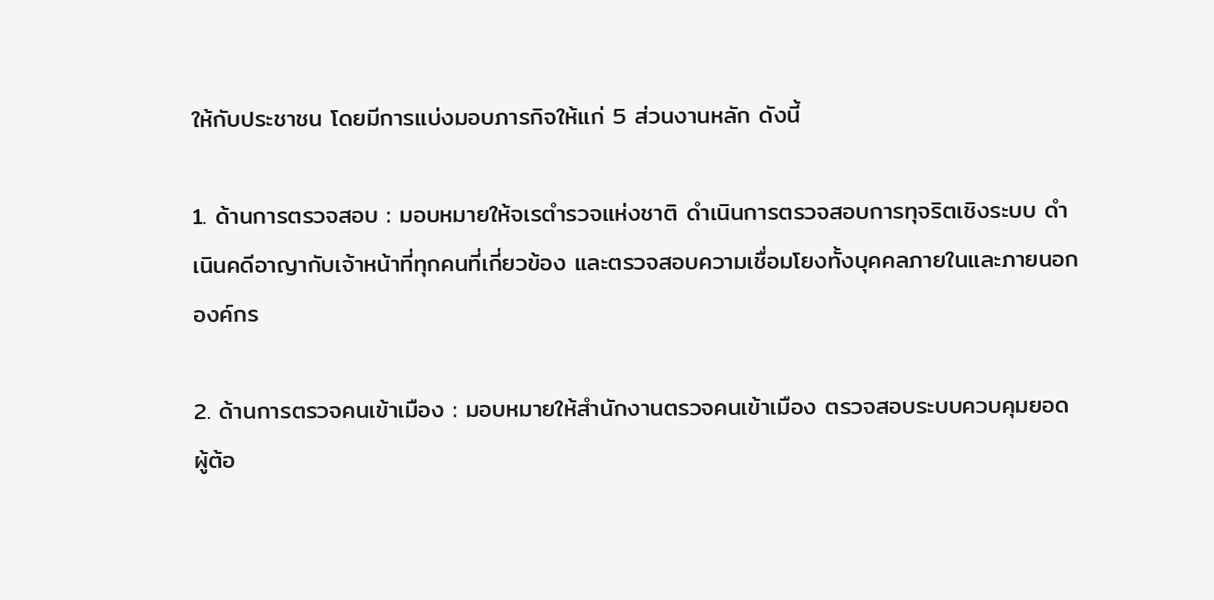ให้กับประชาชน โดยมีการแบ่งมอบภารกิจให้แก่ 5 ส่วนงานหลัก ดังนี้

1. ด้านการตรวจสอบ : มอบหมายให้จเรตำรวจแห่งชาติ ดำเนินการตรวจสอบการทุจริตเชิงระบบ ดำเนินคดีอาญากับเจ้าหน้าที่ทุกคนที่เกี่ยวข้อง และตรวจสอบความเชื่อมโยงทั้งบุคคลภายในและภายนอกองค์กร

2. ด้านการตรวจคนเข้าเมือง : มอบหมายให้สำนักงานตรวจคนเข้าเมือง ตรวจสอบระบบควบคุมยอดผู้ต้อ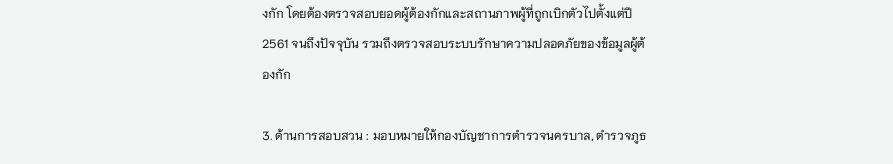งกัก โดยต้องตรวจสอบยอดผู้ต้องกักและสถานภาพผู้ที่ถูกเบิกตัวไปตั้งแต่ปี 2561 จนถึงปัจจุบัน รวมถึงตรวจสอบระบบรักษาความปลอดภัยของข้อมูลผู้ต้องกัก

3. ด้านการสอบสวน : มอบหมายให้กองบัญชาการตำรวจนครบาล, ตำรวจภูธ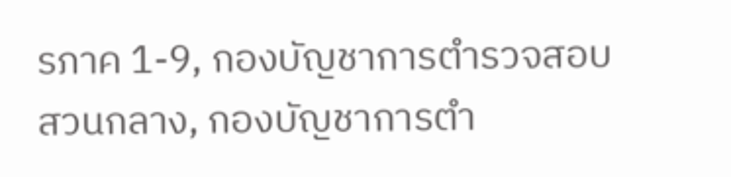รภาค 1-9, กองบัญชาการตำรวจสอบสวนกลาง, กองบัญชาการตำ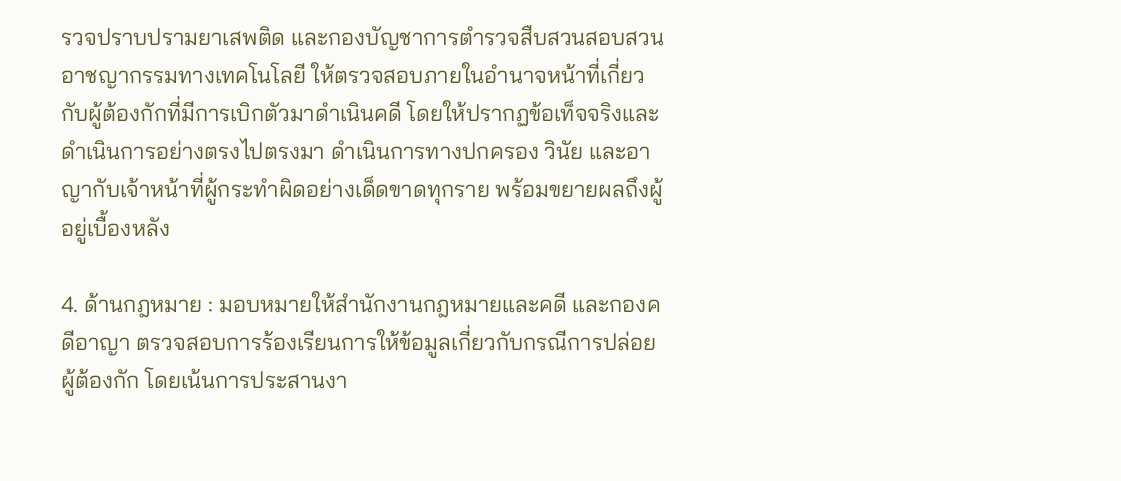รวจปราบปรามยาเสพติด และกองบัญชาการตำรวจสืบสวนสอบสวนอาชญากรรมทางเทคโนโลยี ให้ตรวจสอบภายในอำนาจหน้าที่เกี่ยวกับผู้ต้องกักที่มีการเบิกตัวมาดำเนินคดี โดยให้ปรากฏข้อเท็จจริงและดำเนินการอย่างตรงไปตรงมา ดำเนินการทางปกครอง วินัย และอาญากับเจ้าหน้าที่ผู้กระทำผิดอย่างเด็ดขาดทุกราย พร้อมขยายผลถึงผู้อยู่เบื้องหลัง

4. ด้านกฎหมาย : มอบหมายให้สำนักงานกฎหมายและคดี และกองคดีอาญา ตรวจสอบการร้องเรียนการให้ข้อมูลเกี่ยวกับกรณีการปล่อยผู้ต้องกัก โดยเน้นการประสานงา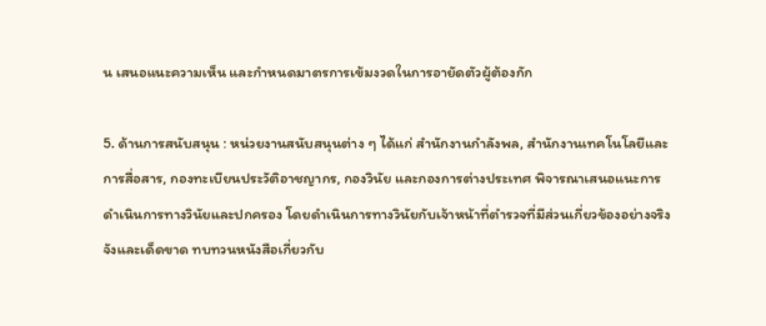น เสนอแนะความเห็น และกำหนดมาตรการเข้มงวดในการอายัดตัวผู้ต้องกัก

5. ด้านการสนับสนุน : หน่วยงานสนับสนุนต่าง ๆ ได้แก่ สำนักงานกำลังพล, สำนักงานเทคโนโลยีและการสื่อสาร, กองทะเบียนประวัติอาชญากร, กองวินัย และกองการต่างประเทศ พิจารณาเสนอแนะการดำเนินการทางวินัยและปกครอง โดยดำเนินการทางวินัยกับเจ้าหน้าที่ตำรวจที่มีส่วนเกี่ยวข้องอย่างจริงจังและเด็ดขาด ทบทวนหนังสือเกี่ยวกับ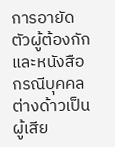การอายัดตัวผู้ต้องกัก และหนังสือกรณีบุคคลต่างด้าวเป็นผู้เสีย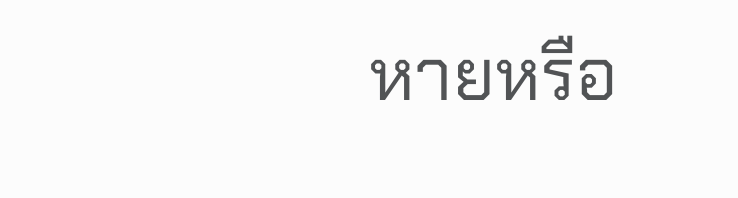หายหรือ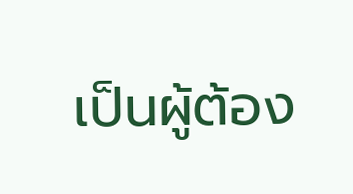เป็นผู้ต้อง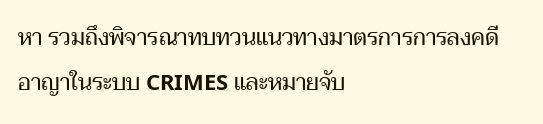หา รวมถึงพิจารณาทบทวนแนวทางมาตรการการลงคดีอาญาในระบบ CRIMES และหมายจับ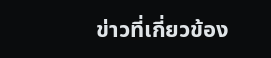ข่าวที่เกี่ยวข้อง